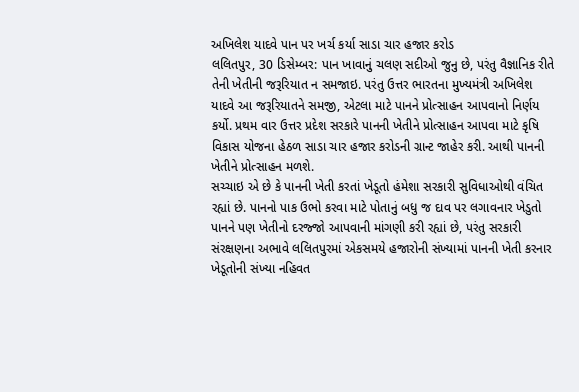અખિલેશ યાદવે પાન પર ખર્ચ કર્યા સાડા ચાર હજાર કરોડ
લલિતપુર, 30 ડિસેમ્બર: પાન ખાવાનું ચલણ સદીઓ જુનુ છે, પરંતુ વૈજ્ઞાનિક રીતે તેની ખેતીની જરૂરિયાત ન સમજાઇ. પરંતુ ઉત્તર ભારતના મુખ્યમંત્રી અખિલેશ યાદવે આ જરૂરિયાતને સમજી, એટલા માટે પાનને પ્રોત્સાહન આપવાનો નિર્ણય કર્યો. પ્રથમ વાર ઉત્તર પ્રદેશ સરકારે પાનની ખેતીને પ્રોત્સાહન આપવા માટે કૃષિ વિકાસ યોજના હેઠળ સાડા ચાર હજાર કરોડની ગ્રાન્ટ જાહેર કરી. આથી પાનની ખેતીને પ્રોત્સાહન મળશે.
સચ્ચાઇ એ છે કે પાનની ખેતી કરતાં ખેડૂતો હંમેશા સરકારી સુવિધાઓથી વંચિત રહ્યાં છે. પાનનો પાક ઉભો કરવા માટે પોતાનું બધુ જ દાવ પર લગાવનાર ખેડુતો પાનને પણ ખેતીનો દરજ્જો આપવાની માંગણી કરી રહ્યાં છે, પરંતુ સરકારી સંરક્ષણના અભાવે લલિતપુરમાં એકસમયે હજારોની સંખ્યામાં પાનની ખેતી કરનાર ખેડૂતોની સંખ્યા નહિવત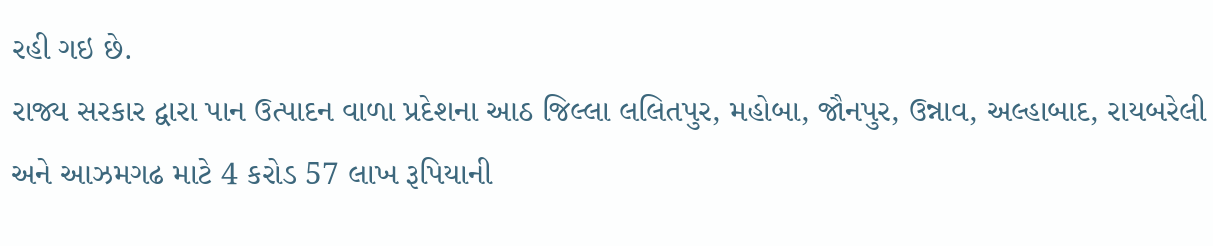રહી ગઇ છે.
રાજ્ય સરકાર દ્વારા પાન ઉત્પાદન વાળા પ્રદેશના આઠ જિલ્લા લલિતપુર, મહોબા, જૌનપુર, ઉન્નાવ, અલ્હાબાદ, રાયબરેલી અને આઝમગઢ માટે 4 કરોડ 57 લાખ રૂપિયાની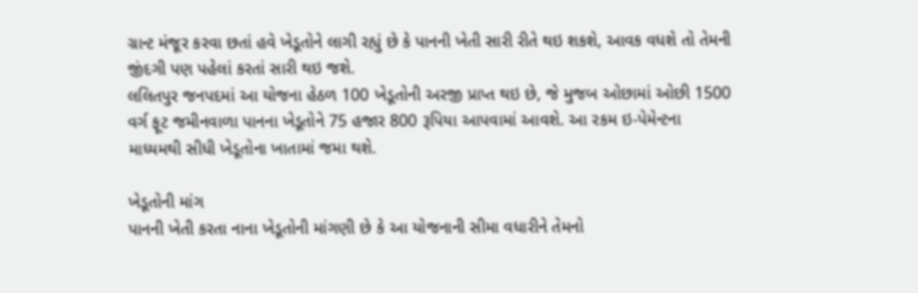ગ્રાન્ટ મંજૂર કરવા છતાં હવે ખેડૂતોને લાગી રહ્યું છે કે પાનની ખેતી સારી રીતે થઇ શકશે, આવક વધશે તો તેમની જીંદગી પણ પહેલાં કરતાં સારી થઇ જશે.
લલિતપુર જનપદમાં આ યોજના હેઠળ 100 ખેડૂતોની અરજી પ્રાપ્ત થઇ છે, જે મુજબ ઓછામાં ઓછી 1500 વર્ગ ફૂટ જમીનવાળા પાનના ખેડૂતોને 75 હજાર 800 રૂપિયા આપવામાં આવશે. આ રકમ ઇ-પેમેન્ટના માધ્યમથી સીધી ખેડૂતોના ખાતામાં જમા થશે.

ખેડૂતોની માંગ
પાનની ખેતી કરતા નાના ખેડૂતોની માંગણી છે કે આ યોજનાની સીમા વધારીને તેમનો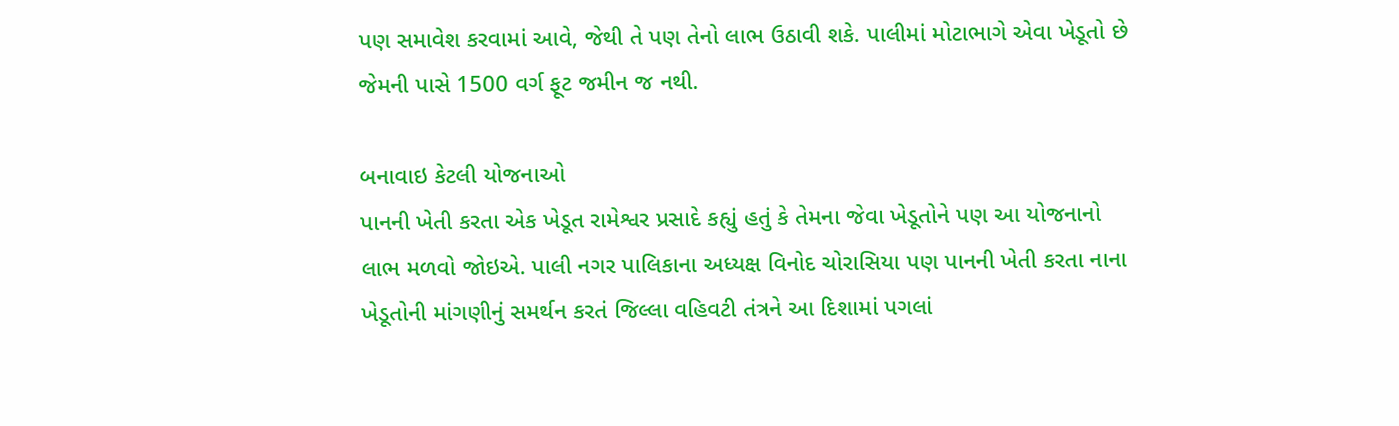પણ સમાવેશ કરવામાં આવે, જેથી તે પણ તેનો લાભ ઉઠાવી શકે. પાલીમાં મોટાભાગે એવા ખેડૂતો છે જેમની પાસે 1500 વર્ગ ફૂટ જમીન જ નથી.

બનાવાઇ કેટલી યોજનાઓ
પાનની ખેતી કરતા એક ખેડૂત રામેશ્વર પ્રસાદે કહ્યું હતું કે તેમના જેવા ખેડૂતોને પણ આ યોજનાનો લાભ મળવો જોઇએ. પાલી નગર પાલિકાના અધ્યક્ષ વિનોદ ચોરાસિયા પણ પાનની ખેતી કરતા નાના ખેડૂતોની માંગણીનું સમર્થન કરતં જિલ્લા વહિવટી તંત્રને આ દિશામાં પગલાં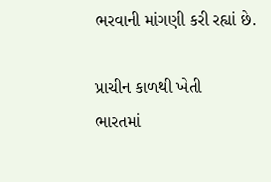ભરવાની માંગણી કરી રહ્યાં છે.

પ્રાચીન કાળથી ખેતી
ભારતમાં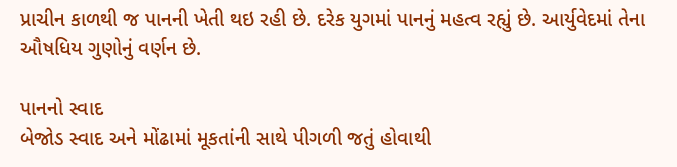પ્રાચીન કાળથી જ પાનની ખેતી થઇ રહી છે. દરેક યુગમાં પાનનું મહત્વ રહ્યું છે. આર્યુવેદમાં તેના ઔષધિય ગુણોનું વર્ણન છે.

પાનનો સ્વાદ
બેજોડ સ્વાદ અને મોંઢામાં મૂકતાંની સાથે પીગળી જતું હોવાથી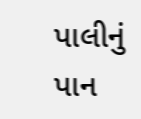પાલીનું પાન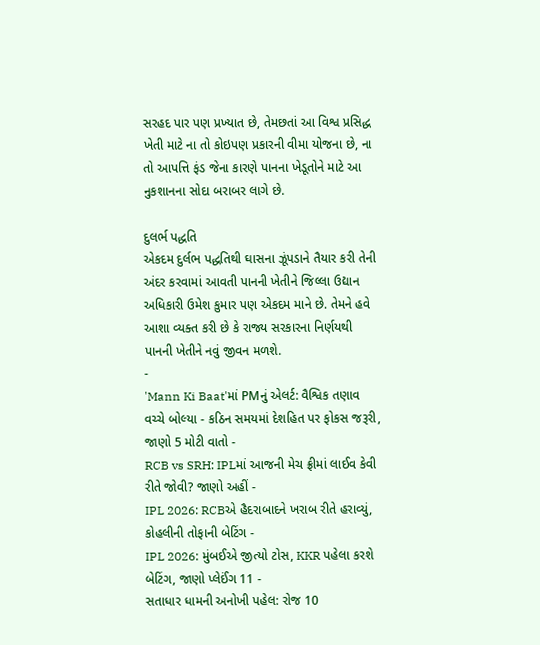સરહદ પાર પણ પ્રખ્યાત છે, તેમછતાં આ વિશ્વ પ્રસિદ્ધ ખેતી માટે ના તો કોઇપણ પ્રકારની વીમા યોજના છે, ના તો આપત્તિ ફંડ જેના કારણે પાનના ખેડૂતોને માટે આ નુકશાનના સોદા બરાબર લાગે છે.

દુલર્ભ પદ્ધતિ
એકદમ દુર્લભ પદ્ધતિથી ઘાસના ઝૂંપડાને તૈયાર કરી તેની અંદર કરવામાં આવતી પાનની ખેતીને જિલ્લા ઉદ્યાન અધિકારી ઉમેશ કુમાર પણ એકદમ માને છે. તેમને હવે આશા વ્યક્ત કરી છે કે રાજ્ય સરકારના નિર્ણયથી પાનની ખેતીને નવું જીવન મળશે.
-
'Mann Ki Baat'માં PMનું એલર્ટ: વૈશ્વિક તણાવ વચ્ચે બોલ્યા - કઠિન સમયમાં દેશહિત પર ફોકસ જરૂરી, જાણો 5 મોટી વાતો -
RCB vs SRH: IPLમાં આજની મેચ ફ્રીમાં લાઈવ કેવી રીતે જોવી? જાણો અહીં -
IPL 2026: RCBએ હૈદરાબાદને ખરાબ રીતે હરાવ્યું, કોહલીની તોફાની બેટિંગ -
IPL 2026: મુંબઈએ જીત્યો ટોસ, KKR પહેલા કરશે બેટિંગ, જાણો પ્લેઈંગ 11 -
સતાધાર ધામની અનોખી પહેલ: રોજ 10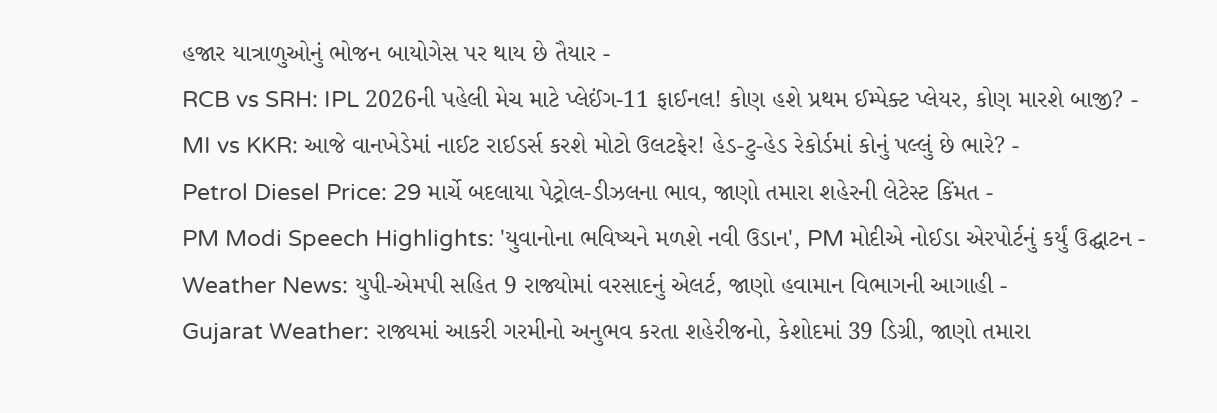હજાર યાત્રાળુઓનું ભોજન બાયોગેસ પર થાય છે તૈયાર -
RCB vs SRH: IPL 2026ની પહેલી મેચ માટે પ્લેઈંગ-11 ફાઈનલ! કોણ હશે પ્રથમ ઈમ્પેક્ટ પ્લેયર, કોણ મારશે બાજી? -
MI vs KKR: આજે વાનખેડેમાં નાઈટ રાઈડર્સ કરશે મોટો ઉલટફેર! હેડ-ટુ-હેડ રેકોર્ડમાં કોનું પલ્લું છે ભારે? -
Petrol Diesel Price: 29 માર્ચે બદલાયા પેટ્રોલ-ડીઝલના ભાવ, જાણો તમારા શહેરની લેટેસ્ટ કિંમત -
PM Modi Speech Highlights: 'યુવાનોના ભવિષ્યને મળશે નવી ઉડાન', PM મોદીએ નોઈડા એરપોર્ટનું કર્યું ઉદ્ઘાટન -
Weather News: યુપી-એમપી સહિત 9 રાજ્યોમાં વરસાદનું એલર્ટ, જાણો હવામાન વિભાગની આગાહી -
Gujarat Weather: રાજ્યમાં આકરી ગરમીનો અનુભવ કરતા શહેરીજનો, કેશોદમાં 39 ડિગ્રી, જાણો તમારા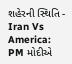શહેરની સ્થિતિ -
Iran Vs America: PM મોદીએ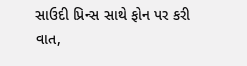સાઉદી પ્રિન્સ સાથે ફોન પર કરી વાત,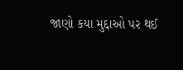જાણો કયા મુદ્દાઓ પર થઈ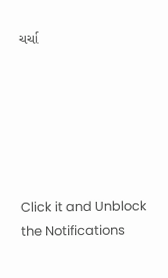ચર્ચા






Click it and Unblock the Notifications